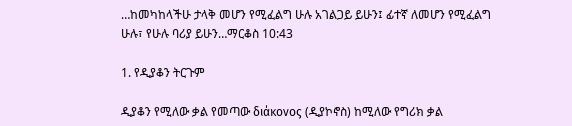…ከመካከላችሁ ታላቅ መሆን የሚፈልግ ሁሉ አገልጋይ ይሁን፤ ፊተኛ ለመሆን የሚፈልግ ሁሉ፣ የሁሉ ባሪያ ይሁን…ማርቆስ 10:43

1. የዲያቆን ትርጉም

ዲያቆን የሚለው ቃል የመጣው διάκονος (ዲያኮኖስ) ከሚለው የግሪክ ቃል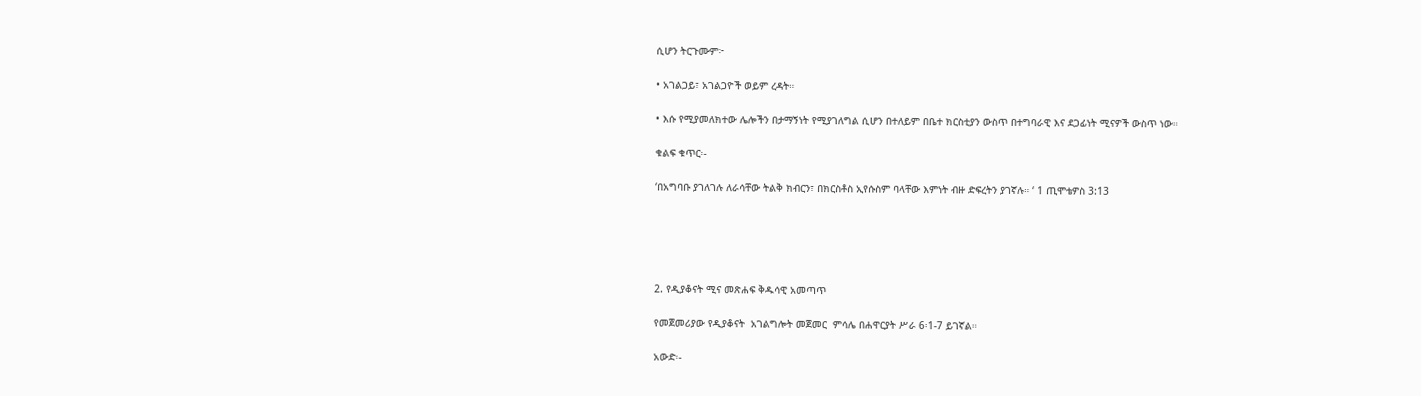ሲሆን ትርጉሙም፦

• አገልጋይ፣ አገልጋዮች ወይም ረዳት።

• እሱ የሚያመለክተው ሌሎችን በታማኝነት የሚያገለግል ሲሆን በተለይም በቤተ ክርስቲያን ውስጥ በተግባራዊ እና ደጋፊነት ሚናዎች ውስጥ ነው።

ቁልፍ ቁጥር፡-

‘በአግባቡ ያገለገሉ ለራሳቸው ትልቅ ክብርን፣ በክርስቶስ ኢየሱስም ባላቸው እምነት ብዙ ድፍረትን ያገኛሉ። ‘ 1 ጢሞቴዎስ 3:13





2. የዲያቆናት ሚና መጽሐፍ ቅዱሳዊ አመጣጥ

የመጀመሪያው የዲያቆናት  አገልግሎት መጀመር  ምሳሌ በሐዋርያት ሥራ 6፡1-7 ይገኛል።

አውድ፡-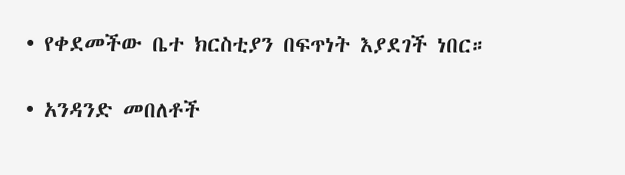• የቀደመችው ቤተ ክርስቲያን በፍጥነት እያደገች ነበር።

• አንዳንድ መበለቶች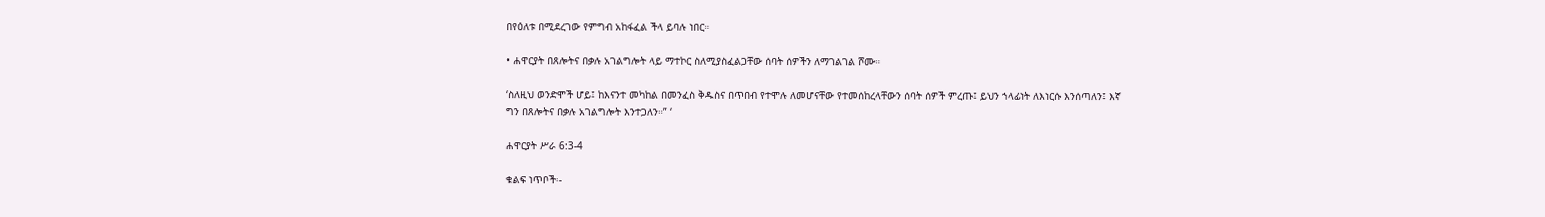በየዕለቱ በሚደረገው የምግብ አከፋፈል ችላ ይባሉ ነበር።

• ሐዋርያት በጸሎትና በቃሉ አገልግሎት ላይ ማተኮር ስለሚያስፈልጋቸው ሰባት ሰዎችን ለማገልገል ሾሙ።

‘ስለዚህ ወንድሞች ሆይ፤ ከእናንተ መካከል በመንፈስ ቅዱስና በጥበብ የተሞሉ ለመሆናቸው የተመሰከረላቸውን ሰባት ሰዎች ምረጡ፤ ይህን ኀላፊነት ለእነርሱ እንሰጣለን፤ እኛ ግን በጸሎትና በቃሉ አገልግሎት እንተጋለን።” ‘

ሐዋርያት ሥራ 6:3-4

ቁልፍ ነጥቦች፡-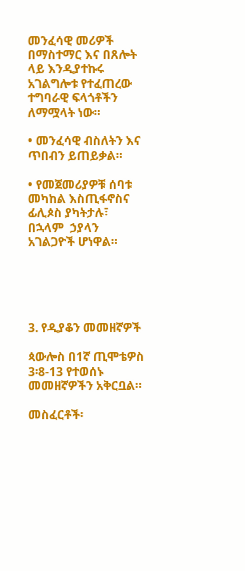መንፈሳዊ መሪዎች በማስተማር እና በጸሎት ላይ እንዲያተኩሩ አገልግሎቱ የተፈጠረው ተግባራዊ ፍላጎቶችን ለማሟላት ነው።

• መንፈሳዊ ብስለትን እና ጥበብን ይጠይቃል።

• የመጀመሪያዎቹ ሰባቱ መካከል እስጢፋኖስና ፊሊጶስ ያካትታሉ፣ በኋላም  ኃያላን አገልጋዮች ሆነዋል።





3. የዲያቆን መመዘኛዎች

ጳውሎስ በ1ኛ ጢሞቴዎስ 3፡8-13 የተወሰኑ መመዘኛዎችን አቅርቧል።

መስፈርቶች፡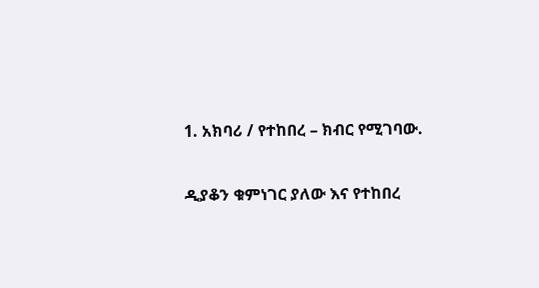1. አክባሪ / የተከበረ – ክብር የሚገባው.

ዲያቆን ቁምነገር ያለው እና የተከበረ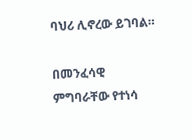ባህሪ ሊኖረው ይገባል።

በመንፈሳዊ  ምግባራቸው የተነሳ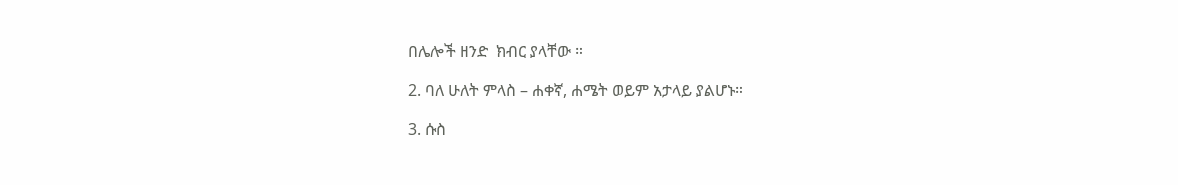በሌሎች ዘንድ  ክብር ያላቸው ።

2. ባለ ሁለት ምላስ – ሐቀኛ, ሐሜት ወይም አታላይ ያልሆኑ።

3. ሱስ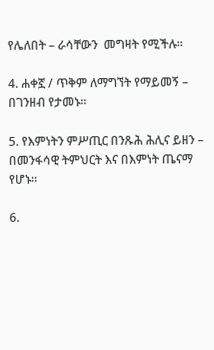የሌለበት – ራሳቸውን  መግዛት የሚችሉ።

4. ሐቀኟ / ጥቅም ለማግኘት የማይመኝ – በገንዘብ የታመኑ።

5. የእምነትን ምሥጢር በንጹሕ ሕሊና ይዘን – በመንፋሳዊ ትምህርት እና በእምነት ጤናማ የሆኑ።

6.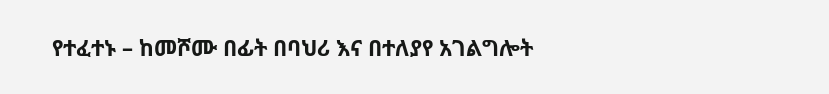የተፈተኑ – ከመሾሙ በፊት በባህሪ እና በተለያየ አገልግሎት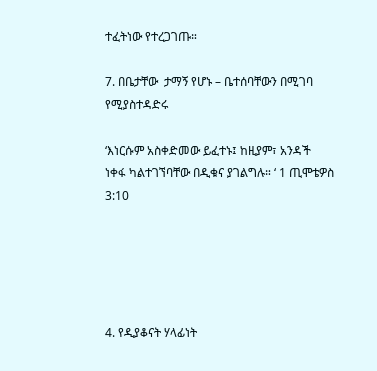ተፈትነው የተረጋገጡ።

7. በቤታቸው  ታማኝ የሆኑ – ቤተሰባቸውን በሚገባ የሚያስተዳድሩ

‘እነርሱም አስቀድመው ይፈተኑ፤ ከዚያም፣ አንዳች ነቀፋ ካልተገኘባቸው በዲቁና ያገልግሉ። ‘ 1 ጢሞቴዎስ 3:10





4. የዲያቆናት ሃላፊነት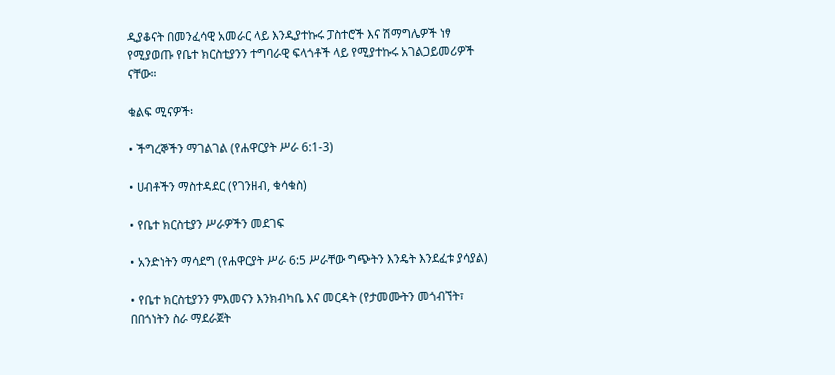ዲያቆናት በመንፈሳዊ አመራር ላይ እንዲያተኩሩ ፓስተሮች እና ሽማግሌዎች ነፃ የሚያወጡ የቤተ ክርስቲያንን ተግባራዊ ፍላጎቶች ላይ የሚያተኩሩ አገልጋይመሪዎች ናቸው።

ቁልፍ ሚናዎች፡

• ችግረኞችን ማገልገል (የሐዋርያት ሥራ 6:1-3)

• ሀብቶችን ማስተዳደር (የገንዘብ, ቁሳቁስ)

• የቤተ ክርስቲያን ሥራዎችን መደገፍ

• አንድነትን ማሳደግ (የሐዋርያት ሥራ 6:5 ሥራቸው ግጭትን እንዴት እንደፈቱ ያሳያል)

• የቤተ ክርስቲያንን ምእመናን እንክብካቤ እና መርዳት (የታመሙትን መጎብኘት፣ በበጎነትን ስራ ማደራጀት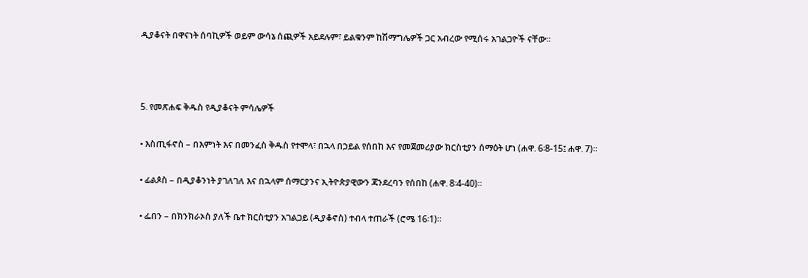ዲያቆናት በዋናነት ሰባኪዎች ወይም ውሳኔ ሰጪዎች አይደሉም፣ ይልቁንም ከሽማግሌዎች ጋር አብረው የሚሰሩ አገልጋዮች ናቸው።



5. የመጽሐፍ ቅዱስ የዲያቆናት ምሳሌዎች

• እስጢፋኖስ – በእምነት እና በመንፈስ ቅዱስ የተሞላ፣ በኋላ በኃይል የሰበከ እና የመጀመሪያው ክርስቲያን ሰማዕት ሆነ (ሐዋ. 6፡8-15፤ ሐዋ. 7)።

• ፊልጶስ – በዲያቆንነት ያገለገለ እና በኋላም ሰማርያንና ኢትዮጵያዊውን ጃንደረባን የሰበከ (ሐዋ. 8፡4-40)።

• ፌበን – በክንክራኦስ ያለች ቤተ ክርስቲያን አገልጋይ (ዲያቆኖስ) ተብላ ተጠራች (ሮሜ 16፡1)።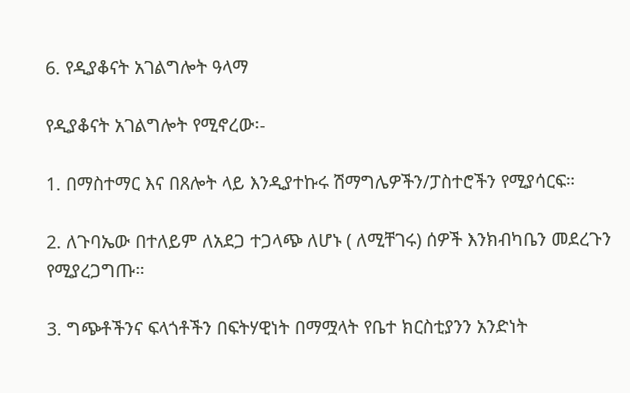6. የዲያቆናት አገልግሎት ዓላማ

የዲያቆናት አገልግሎት የሚኖረው፡-

1. በማስተማር እና በጸሎት ላይ እንዲያተኩሩ ሽማግሌዎችን/ፓስተሮችን የሚያሳርፍ።

2. ለጉባኤው በተለይም ለአደጋ ተጋላጭ ለሆኑ ( ለሚቸገሩ) ሰዎች እንክብካቤን መደረጉን የሚያረጋግጡ።

3. ግጭቶችንና ፍላጎቶችን በፍትሃዊነት በማሟላት የቤተ ክርስቲያንን አንድነት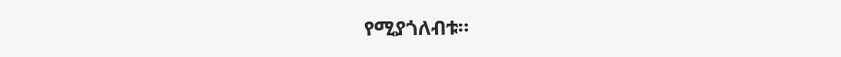የሚያጎለብቱ።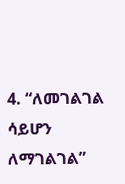4. “ለመገልገል ሳይሆን ለማገልገል”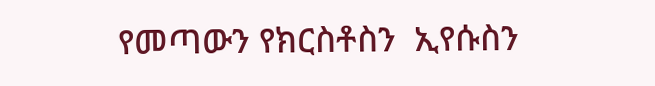የመጣውን የክርስቶስን  ኢየሱስን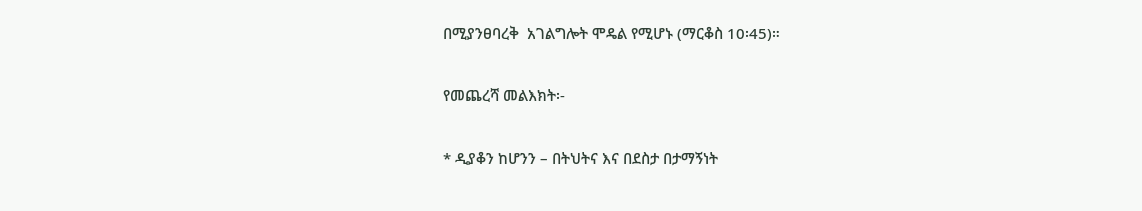በሚያንፀባረቅ  አገልግሎት ሞዴል የሚሆኑ (ማርቆስ 10፡45)።

የመጨረሻ መልእክት፡-

* ዲያቆን ከሆንን – በትህትና እና በደስታ በታማኝነት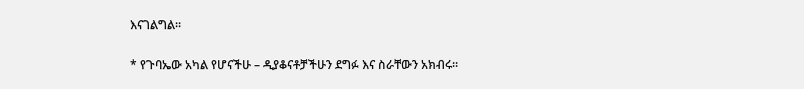እናገልግል።

* የጉባኤው አካል የሆናችሁ – ዲያቆናቶቻችሁን ደግፉ እና ስራቸውን አክብሩ።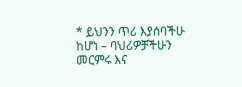* ይህንን ጥሪ እያሰባችሁ ከሆነ – ባህሪዎቻችሁን መርምሩ እና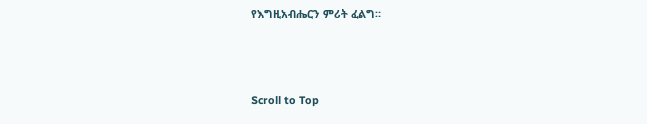የእግዚአብሔርን ምሪት ፈልግ።



Scroll to Top